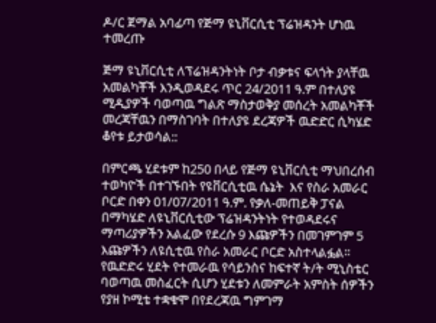ዶ/ር ጀማል አባፊጣ የጅማ ዩኒቨርሲቲ ፕሬዝዳንት ሆነዉ ተመረጡ

ጅማ ዩኒቨርሲቲ ለፕሬዝዳንትነት ቦታ ብቃቱና ፍላጎት ያላቸዉ አመልካቾች እንዲወዳደሩ ጥር 24/2011 ዓ.ም በተለያዩ ሚዲያዎች ባወጣዉ ግልጽ ማስታወቅያ መሰረት አመልካቾች መረጃቸዉን በማስገባት በተለያዩ ደረጃዎች ዉድድር ሲካሄድ ቆየቱ ይታወሳል::

በምርጫ ሂደቱም ከ250 በላይ የጅማ ዩኒቨርሲቲ ማህበረሰብ ተወካዮች በተገኙበት የዩቨርሲቲዉ ሴኔት  እና የስራ አመራር ቦርድ በቀን 01/07/2011 ዓ.ም. የቃለ-መጠይቅ ፓናል በማካሄድ ለዩኒቨርሲቲው ፕሬዝዳንትነት የተወዳደሩና ማጣሪያዎችን አልፈው የደረሱ 9 እጩዎችን በመገምገም 5 እጩዎችን ለዩሲቲዉ የስራ አመራር ቦርድ አስተላልፏል፡፡ የዉድድሩ ሂደት የተመራዉ የሳይንስና ከፍተኛ ት/ት ሚኒስቴር ባወጣዉ መስፈርት ሲሆን ሂደቱን ለመምራት አምስት ሰዎችን የያዘ ኮሚቴ ተቋቁሞ በየደረጃዉ ግምገማ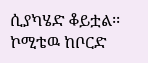ሲያካሄድ ቆይቷል፡፡ ኮሚቴዉ ከቦርድ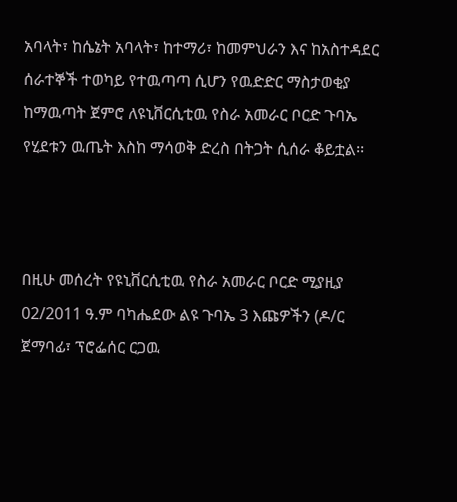አባላት፣ ከሴኔት አባላት፣ ከተማሪ፣ ከመምህራን እና ከአስተዳደር ሰራተኞች ተወካይ የተዉጣጣ ሲሆን የዉድድር ማስታወቂያ ከማዉጣት ጀምሮ ለዩኒቨርሲቲዉ የስራ አመራር ቦርድ ጉባኤ የሂደቱን ዉጤት እስከ ማሳወቅ ድረስ በትጋት ሲሰራ ቆይቷል፡፡



በዚሁ መሰረት የዩኒቨርሲቲዉ የስራ አመራር ቦርድ ሚያዚያ 02/2011 ዓ.ም ባካሔደው ልዩ ጉባኤ 3 እጩዎችን (ዶ/ር ጀማባፊ፣ ፕሮፌሰር ርጋዉ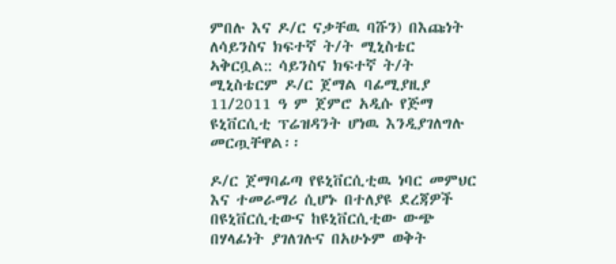ምበሉ እና ዶ/ር ናቃቸዉ ባሹን) በእጩነት ለሳይንስና ክፍተኛ ት/ት ሚኒስቴር ኣቅርቧል:: ሳይንስና ክፍተኛ ት/ት ሚኒስቴርም ዶ/ር ጀማል ባፊሚያዚያ 11/2011 ዓ ም ጀምሮ አዲሱ የጅማ ዩኒቨርሲቲ ፕሬዝዳንት ሆነዉ እንዲያገለግሉ መርጧቸዋል፡፡

ዶ/ር ጀማባፊጣ የዩኒቨርሲቲዉ ነባር መምህር እና ተመራማሪ ሲሆኑ በተለያዩ ደረጃዎች በዩኒቨርሲቲውና ከዩኒቨርሲቲው ውጭ በሃላፊነት ያገለገሉና በአሁኑም ወቅት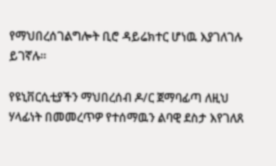የማህበረሰገልግሎት ቢሮ ዳይሬክተር ሆነዉ እያገለገሉ ይገኛሉ፡፡

የዩኒቨርሲቲያችን ማህበረሰብ ዶ/ር ጀማባፊጣ ለዚህ ሃላፊነት በመመረጥዎ የተሰማዉን ልባዊ ደስታ እየገለጸ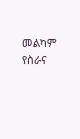መልካም የስራና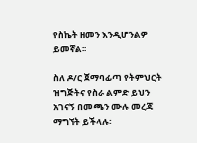የስኬት ዘመን እንዲሆንልዎ ይመኛል፡፡

ስለ ዶ/ር ጀማባፊጣ የትምህርት ዝግጅትና የስራ ልምድ ይህን አገናኝ በመጫን ሙሉ መረጃ ማግኘት ይችላሉ፡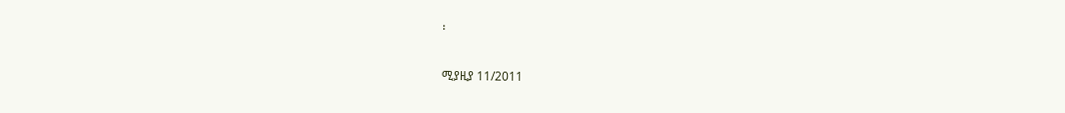፡

ሚያዚያ 11/2011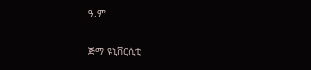ዓ.ም

ጅማ ዩኒቨርሲቲ